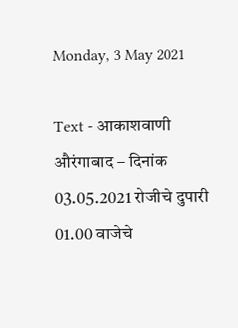Monday, 3 May 2021

Text - आकाशवाणी औरंगाबाद – दिनांक 03.05.2021 रोजीचे दुपारी 01.00 वाजेचे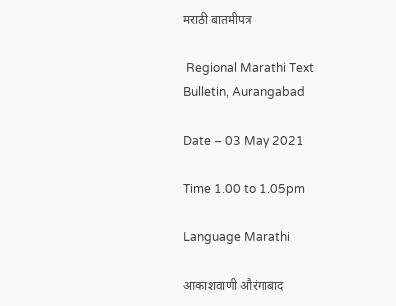मराठी बातमीपत्र

 Regional Marathi Text Bulletin, Aurangabad

Date – 03 May 2021

Time 1.00 to 1.05pm

Language Marathi

आकाशवाणी औरंगाबाद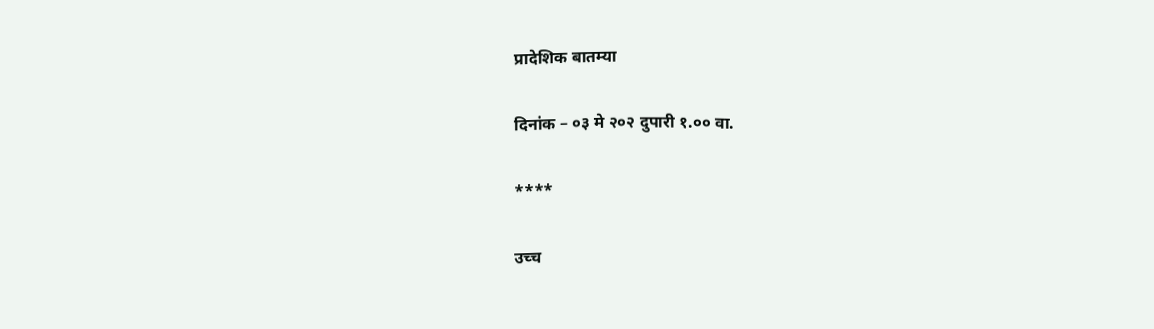प्रादेशिक बातम्या

दिनांक – ०३ मे २०२ दुपारी १.०० वा.

****

उच्च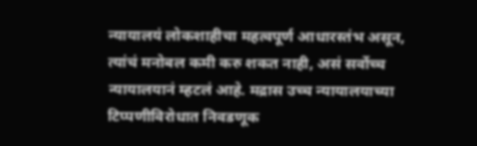न्यायालयं लोकशाहीचा महत्वपूर्ण आधारस्तंभ असून, त्यांचं मनोबल कमी करु शकत नाही, असं सर्वोच्च न्यायालयानं म्हटलं आहे. मद्रास उच्च न्यायालयाच्या टिप्पणीविरोधात निवडणूक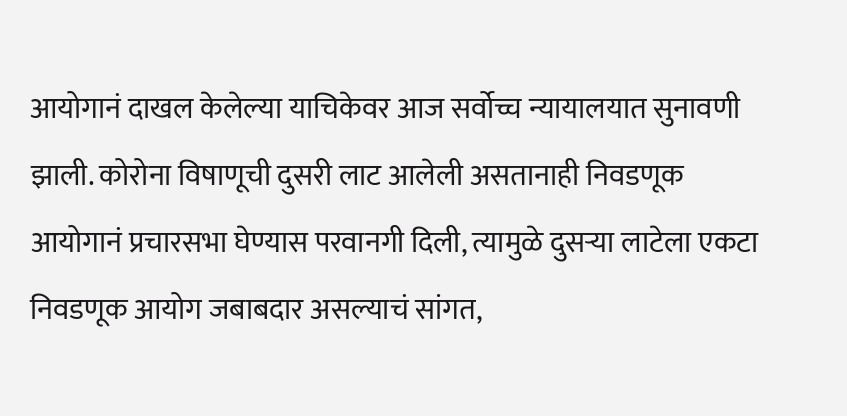आयोगानं दाखल केलेल्या याचिकेवर आज सर्वोच्च न्यायालयात सुनावणी झाली. कोरोना विषाणूची दुसरी लाट आलेली असतानाही निवडणूक आयोगानं प्रचारसभा घेण्यास परवानगी दिली, त्यामुळे दुसऱ्या लाटेला एकटा निवडणूक आयोग जबाबदार असल्याचं सांगत,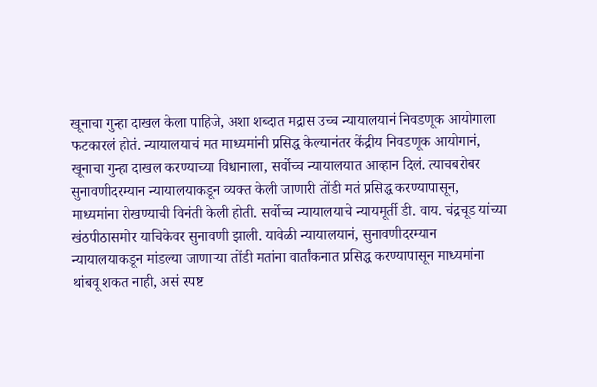खूनाचा गुन्हा दाखल केला पाहिजे, अशा शब्दात मद्रास उच्च न्यायालयानं निवडणूक आयोगाला फटकारलं होतं. न्यायालयाचं मत माध्यमांनी प्रसिद्ध केल्यानंतर केंद्रीय निवडणूक आयोगानं, खूनाचा गुन्हा दाखल करण्याच्या विधानाला, सर्वोच्च न्यायालयात आव्हान दिलं. त्याचबरोबर सुनावणीदरम्यान न्यायालयाकडून व्यक्त केली जाणारी तोंडी मतं प्रसिद्ध करण्यापासून, माध्यमांना रोखण्याची विनंती केली होती. सर्वोच्च न्यायालयाचे न्यायमूर्ती डी. वाय. चंद्रचूड यांच्या खंठपीठासमोर याचिकेवर सुनावणी झाली. यावेळी न्यायालयानं, सुनावणीदरम्यान न्यायालयाकडून मांडल्या जाणाऱ्या तोंडी मतांना वार्तांकनात प्रसिद्ध करण्यापासून माध्यमांना थांबवू शकत नाही, असं स्पष्ट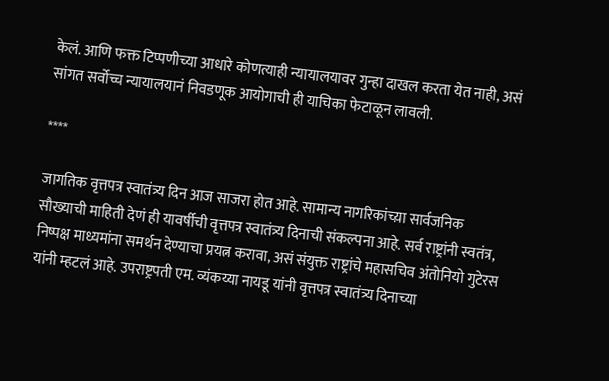केलं. आणि फक्त टिप्पणीच्या आधारे कोणत्याही न्यायालयावर गुन्हा दाखल करता येत नाही, असं सांगत सर्वोच्च न्यायालयानं निवडणूक आयोगाची ही याचिका फेटाळून लावली.

****

जागतिक वृत्तपत्र स्वातंत्र्य दिन आज साजरा होत आहे. सामान्य नागरिकांच्य़ा सार्वजनिक सौख्याची माहिती देणं ही यावर्षीची वृत्तपत्र स्वातंत्र्य दिनाची संकल्पना आहे. सर्व राष्ट्रांनी स्वतंत्र, निष्पक्ष माध्यमांना समर्थन देण्याचा प्रयत्न करावा, असं संयुक्त राष्ट्रांचे महासचिव अंतोनियो गुटेरस यांनी म्हटलं आहे. उपराष्ट्रपती एम. व्यंकय्या नायडू यांनी वृत्तपत्र स्वातंत्र्य दिनाच्या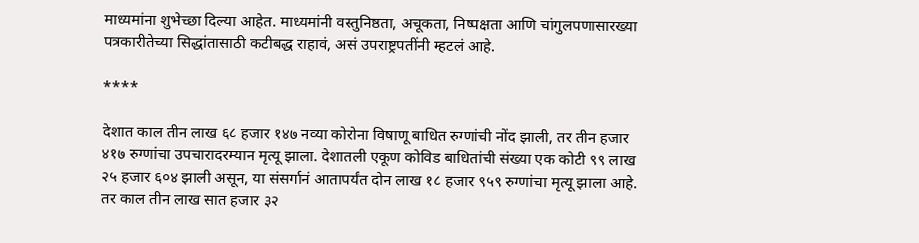माध्यमांना शुभेच्छा दिल्या आहेत. माध्यमांनी वस्तुनिष्ठता, अचूकता, निष्पक्षता आणि चांगुलपणासारख्या पत्रकारीतेच्या सिद्धांतासाठी कटीबद्ध राहावं, असं उपराष्ट्रपतींनी म्हटलं आहे.

****

देशात काल तीन लाख ६८ हजार १४७ नव्या कोरोना विषाणू बाधित रुग्णांची नोंद झाली, तर तीन हजार ४१७ रुग्णांचा उपचारादरम्यान मृत्यू झाला. देशातली एकूण कोविड बाधितांची संख्या एक कोटी ९९ लाख २५ हजार ६०४ झाली असून, या संसर्गानं आतापर्यंत दोन लाख १८ हजार ९५९ रुग्णांचा मृत्यू झाला आहे. तर काल तीन लाख सात हजार ३२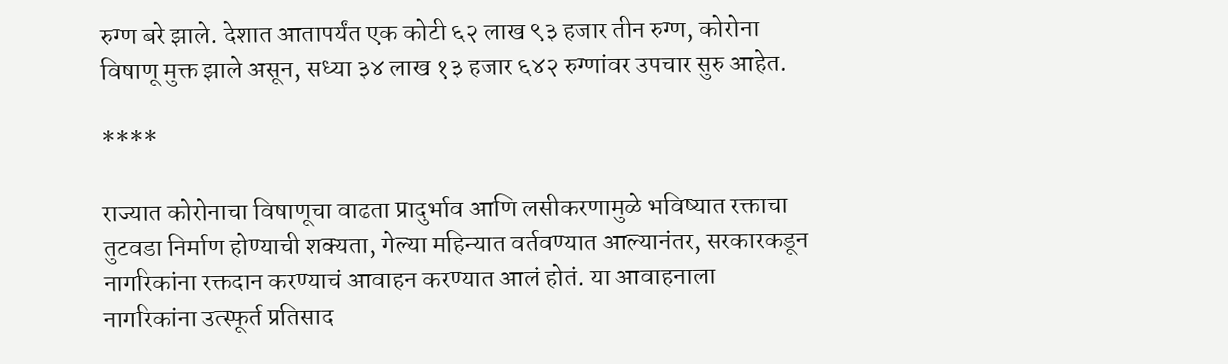रुग्ण बरे झाले. देशात आतापर्यंत एक कोटी ६२ लाख ९३ हजार तीन रुग्ण, कोरोना विषाणू मुक्त झाले असून, सध्या ३४ लाख १३ हजार ६४२ रुग्णांवर उपचार सुरु आहेत.

****

राज्यात कोरोनाचा विषाणूचा वाढता प्रादुर्भाव आणि लसीकरणामुळे भविष्यात रक्ताचा तुटवडा निर्माण होण्याची शक्यता, गेल्या महिन्यात वर्तवण्यात आल्यानंतर, सरकारकडून नागरिकांना रक्तदान करण्याचं आवाहन करण्यात आलं होतं. या आवाहनाला नागरिकांना उत्स्फूर्त प्रतिसाद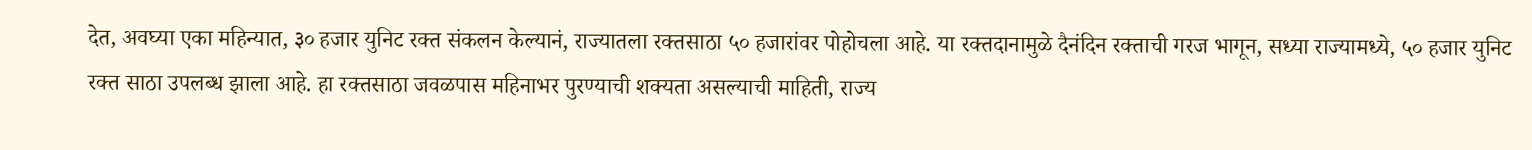देत, अवघ्या एका महिन्यात, ३० हजार युनिट रक्त संकलन केल्यानं, राज्यातला रक्तसाठा ५० हजारांवर पोहोचला आहे. या रक्तदानामुळे दैनंदिन रक्ताची गरज भागून, सध्या राज्यामध्ये, ५० हजार युनिट रक्त साठा उपलब्ध झाला आहे. हा रक्तसाठा जवळपास महिनाभर पुरण्याची शक्यता असल्याची माहिती, राज्य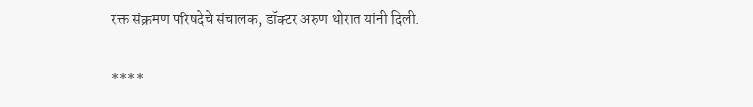रक्त संक्रमण परिषदेचे संचालक, डॉक्टर अरुण थोरात यांनी दिली.

****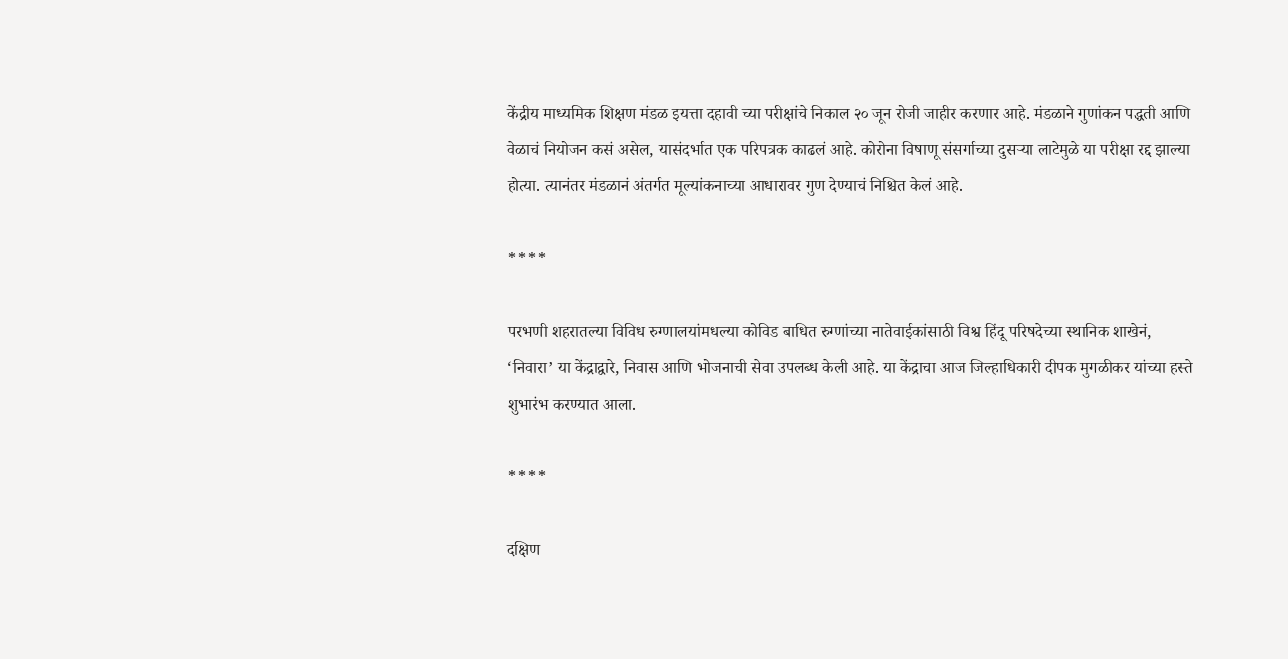केंद्रीय माध्यमिक शिक्षण मंडळ इयत्ता दहावी च्या परीक्षांचे निकाल २० जून रोजी जाहीर करणार आहे. मंडळाने गुणांकन पद्धती आणि वेळाचं नियोजन कसं असेल, यासंदर्भात एक परिपत्रक काढलं आहे. कोरोना विषाणू संसर्गाच्या दुसऱ्या लाटेमुळे या परीक्षा रद्द झाल्या होत्या. त्यानंतर मंडळानं अंतर्गत मूल्यांकनाच्या आधारावर गुण देण्याचं निश्चित केलं आहे.

****

परभणी शहरातल्या विविध रुग्णालयांमधल्या कोविड बाधित रुग्णांच्या नातेवाईकांसाठी विश्व हिंदू परिषदेच्या स्थानिक शाखेनं, ‘निवारा’ या केंद्राद्वारे, निवास आणि भोजनाची सेवा उपलब्ध केली आहे. या केंद्राचा आज जिल्हाधिकारी दीपक मुगळीकर यांच्या हस्ते शुभारंभ करण्यात आला.

****

दक्षिण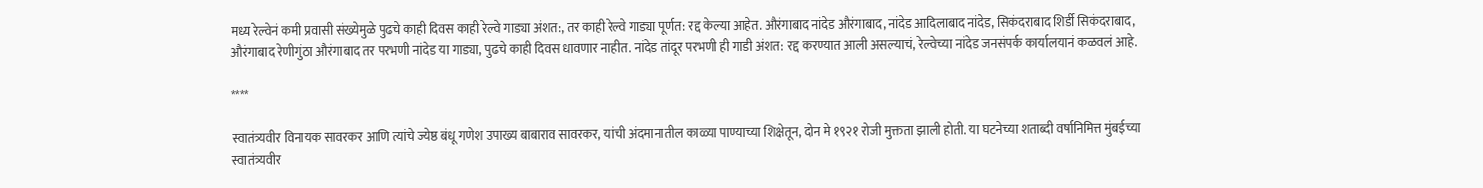मध्य रेल्वेनं कमी प्रवासी संख्येमुळे पुढचे काही दिवस काही रेल्वे गाड्या अंशत:, तर काही रेल्वे गाड्या पूर्णत: रद्द केल्या आहेत. औरंगाबाद नांदेड औरंगाबाद, नांदेड आदिलाबाद नांदेड, सिकंदराबाद शिर्डी सिकंदराबाद, औरंगाबाद रेणीगुंठा औरंगाबाद तर परभणी नांदेड या गाड्या, पुढचे काही दिवस धावणार नाहीत. नांदेड तांदूर परभणी ही गाडी अंशत: रद्द करण्यात आली असल्याचं, रेल्वेच्या नांदेड जनसंपर्क कार्यालयानं कळवलं आहे.

****

स्वातंत्र्यवीर विनायक सावरकर आणि त्यांचे ज्येष्ठ बंधू गणेश उपाख्य बाबाराव सावरकर, यांची अंदमानातील काळ्या पाण्याच्या शिक्षेतून, दोन मे १९२१ रोजी मुक्तता झाली होती. या घटनेच्या शताब्दी वर्षानिमित्त मुंबईच्या स्वातंत्र्यवीर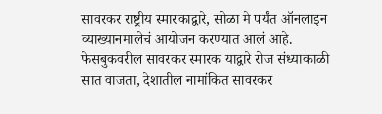सावरकर राष्ट्रीय स्मारकाद्वारे, सोळा मे पर्यंत ऑनलाइन व्याख्यानमालेचं आयोजन करण्यात आलं आहे. फेसबुकवरील सावरकर स्मारक याद्वारे रोज संध्याकाळी सात वाजता, देशातील नामांकित सावरकर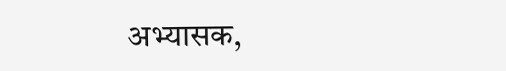अभ्यासक,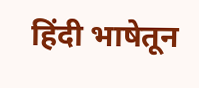हिंदी भाषेतून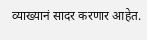व्याख्यानं सादर करणार आहेत.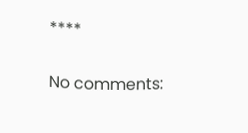****

No comments: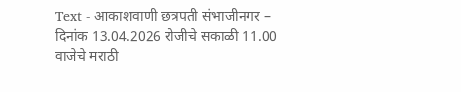Text - आकाशवाणी छत्रपती संभाजीनगर – दिनांक 13.04.2026 रोजीचे सकाळी 11.00 वाजेचे मराठी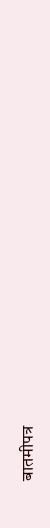बातमीपत्र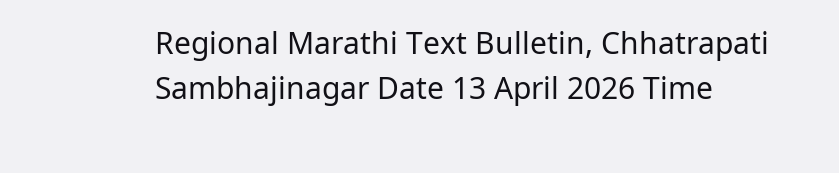Regional Marathi Text Bulletin, Chhatrapati Sambhajinagar Date 13 April 2026 Time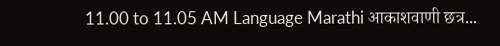11.00 to 11.05 AM Language Marathi आकाशवाणी छत्र...